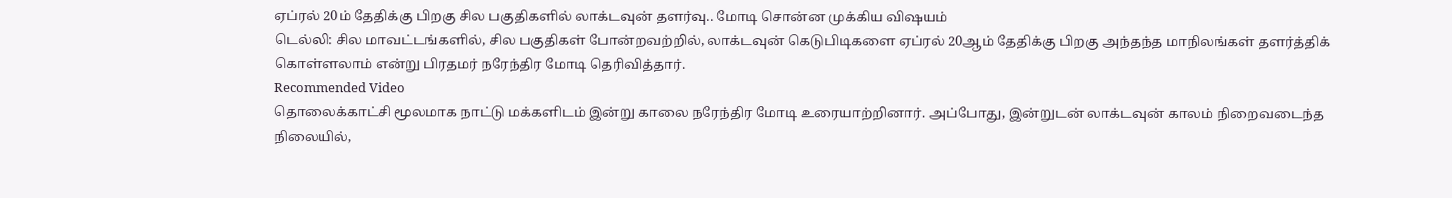ஏப்ரல் 20ம் தேதிக்கு பிறகு சில பகுதிகளில் லாக்டவுன் தளர்வு.. மோடி சொன்ன முக்கிய விஷயம்
டெல்லி: சில மாவட்டங்களில், சில பகுதிகள் போன்றவற்றில், லாக்டவுன் கெடுபிடிகளை ஏப்ரல் 20ஆம் தேதிக்கு பிறகு அந்தந்த மாநிலங்கள் தளர்த்திக் கொள்ளலாம் என்று பிரதமர் நரேந்திர மோடி தெரிவித்தார்.
Recommended Video
தொலைக்காட்சி மூலமாக நாட்டு மக்களிடம் இன்று காலை நரேந்திர மோடி உரையாற்றினார். அப்போது, இன்றுடன் லாக்டவுன் காலம் நிறைவடைந்த நிலையில்,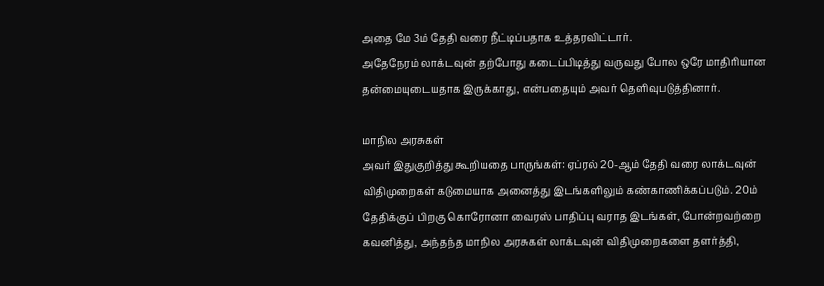அதை மே 3ம் தேதி வரை நீட்டிப்பதாக உத்தரவிட்டார்.
அதேநேரம் லாக்டவுன் தற்போது கடைப்பிடித்து வருவது போல ஒரே மாதிரியான தன்மையுடையதாக இருக்காது, என்பதையும் அவர் தெளிவுபடுத்தினார்.

மாநில அரசுகள்
அவர் இதுகுறித்து கூறியதை பாருங்கள்: ஏப்ரல் 20-ஆம் தேதி வரை லாக்டவுன் விதிமுறைகள் கடுமையாக அனைத்து இடங்களிலும் கண்காணிக்கப்படும். 20ம் தேதிக்குப் பிறகு கொரோனா வைரஸ் பாதிப்பு வராத இடங்கள், போன்றவற்றை கவனித்து, அந்தந்த மாநில அரசுகள் லாக்டவுன் விதிமுறைகளை தளர்த்தி,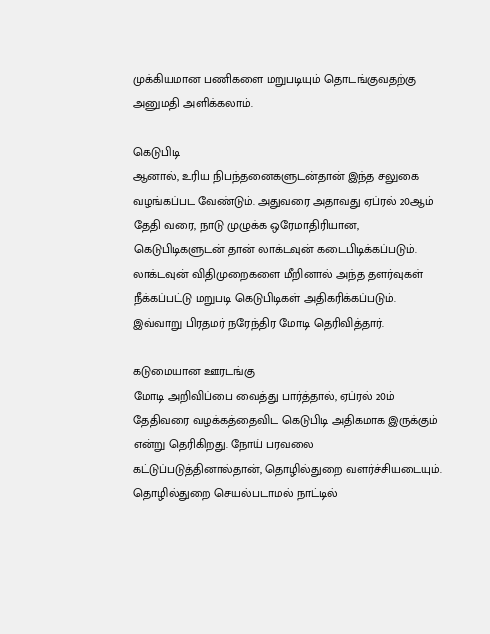முக்கியமான பணிகளை மறுபடியும் தொடங்குவதற்கு அனுமதி அளிக்கலாம்.

கெடுபிடி
ஆனால், உரிய நிபந்தனைகளுடன்தான் இந்த சலுகை வழங்கப்பட வேண்டும். அதுவரை அதாவது ஏப்ரல் 20ஆம் தேதி வரை, நாடு முழுக்க ஒரேமாதிரியான, கெடுபிடிகளுடன் தான் லாக்டவுன் கடைபிடிக்கப்படும். லாக்டவுன் விதிமுறைகளை மீறினால் அந்த தளர்வுகள் நீக்கப்பட்டு மறுபடி கெடுபிடிகள் அதிகரிக்கப்படும். இவ்வாறு பிரதமர் நரேந்திர மோடி தெரிவித்தார்.

கடுமையான ஊரடங்கு
மோடி அறிவிப்பை வைத்து பார்த்தால், ஏப்ரல் 20ம் தேதிவரை வழக்கத்தைவிட கெடுபிடி அதிகமாக இருக்கும் என்று தெரிகிறது. நோய் பரவலை கட்டுப்படுத்தினால்தான், தொழில்துறை வளர்ச்சியடையும். தொழில்துறை செயல்படாமல் நாட்டில்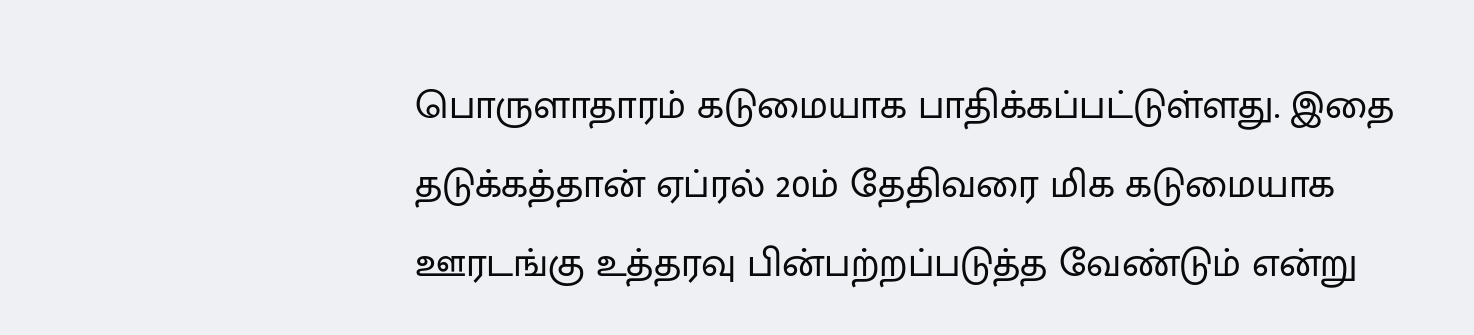பொருளாதாரம் கடுமையாக பாதிக்கப்பட்டுள்ளது. இதை தடுக்கத்தான் ஏப்ரல் 20ம் தேதிவரை மிக கடுமையாக ஊரடங்கு உத்தரவு பின்பற்றப்படுத்த வேண்டும் என்று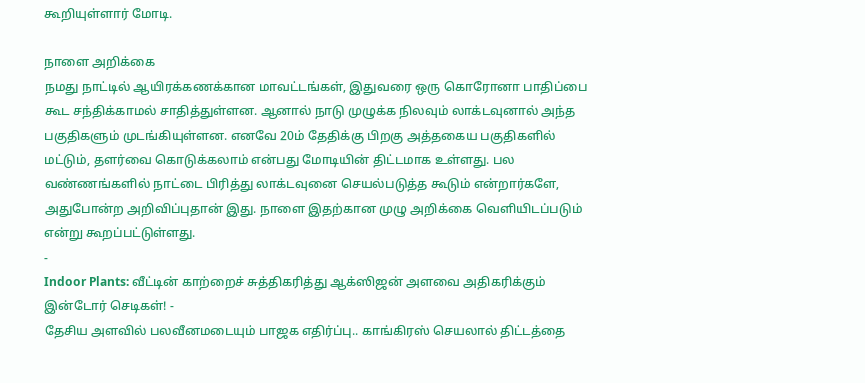கூறியுள்ளார் மோடி.

நாளை அறிக்கை
நமது நாட்டில் ஆயிரக்கணக்கான மாவட்டங்கள், இதுவரை ஒரு கொரோனா பாதிப்பை கூட சந்திக்காமல் சாதித்துள்ளன. ஆனால் நாடு முழுக்க நிலவும் லாக்டவுனால் அந்த பகுதிகளும் முடங்கியுள்ளன. எனவே 20ம் தேதிக்கு பிறகு அத்தகைய பகுதிகளில் மட்டும், தளர்வை கொடுக்கலாம் என்பது மோடியின் திட்டமாக உள்ளது. பல வண்ணங்களில் நாட்டை பிரித்து லாக்டவுனை செயல்படுத்த கூடும் என்றார்களே, அதுபோன்ற அறிவிப்புதான் இது. நாளை இதற்கான முழு அறிக்கை வெளியிடப்படும் என்று கூறப்பட்டுள்ளது.
-
Indoor Plants: வீட்டின் காற்றைச் சுத்திகரித்து ஆக்ஸிஜன் அளவை அதிகரிக்கும் இன்டோர் செடிகள்! -
தேசிய அளவில் பலவீனமடையும் பாஜக எதிர்ப்பு.. காங்கிரஸ் செயலால் திட்டத்தை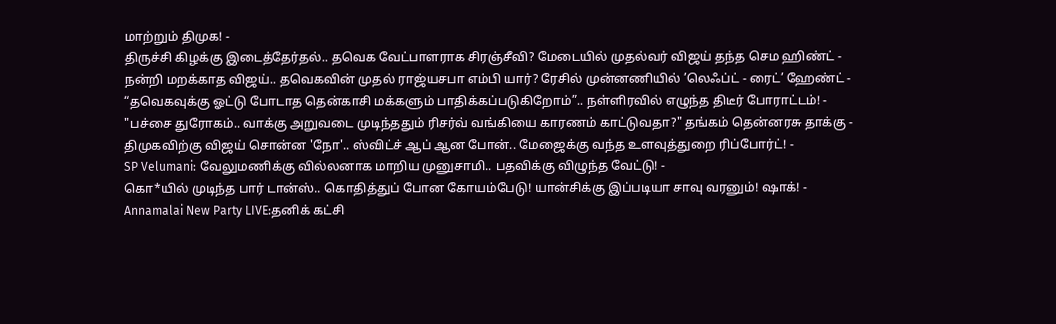மாற்றும் திமுக! -
திருச்சி கிழக்கு இடைத்தேர்தல்.. தவெக வேட்பாளராக சிரஞ்சீவி? மேடையில் முதல்வர் விஜய் தந்த செம ஹிண்ட் -
நன்றி மறக்காத விஜய்.. தவெகவின் முதல் ராஜ்யசபா எம்பி யார்? ரேசில் முன்னணியில் ’லெஃப்ட் - ரைட்’ ஹேண்ட் -
“தவெகவுக்கு ஓட்டு போடாத தென்காசி மக்களும் பாதிக்கப்படுகிறோம்”.. நள்ளிரவில் எழுந்த திடீர் போராட்டம்! -
"பச்சை துரோகம்.. வாக்கு அறுவடை முடிந்ததும் ரிசர்வ் வங்கியை காரணம் காட்டுவதா?" தங்கம் தென்னரசு தாக்கு -
திமுகவிற்கு விஜய் சொன்ன 'நோ'.. ஸ்விட்ச் ஆப் ஆன போன்.. மேஜைக்கு வந்த உளவுத்துறை ரிப்போர்ட்! -
SP Velumani: வேலுமணிக்கு வில்லனாக மாறிய முனுசாமி.. பதவிக்கு விழுந்த வேட்டு! -
கொ*யில் முடிந்த பார் டான்ஸ்.. கொதித்துப் போன கோயம்பேடு! யான்சிக்கு இப்படியா சாவு வரனும்! ஷாக்! -
Annamalai New Party LIVE:தனிக் கட்சி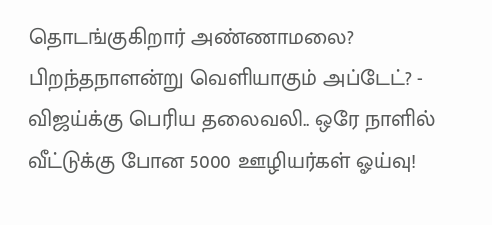தொடங்குகிறார் அண்ணாமலை? பிறந்தநாளன்று வெளியாகும் அப்டேட்? -
விஜய்க்கு பெரிய தலைவலி.. ஒரே நாளில் வீட்டுக்கு போன 5000 ஊழியர்கள் ஓய்வு!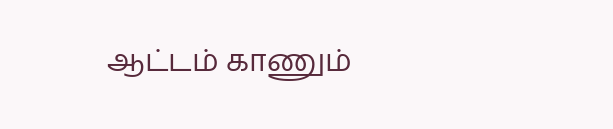ஆட்டம் காணும்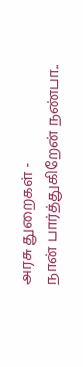அரசு துறைகள் -
நான் பார்த்துகிறேன் நண்பா..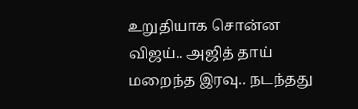உறுதியாக சொன்ன விஜய்.. அஜித் தாய் மறைந்த இரவு.. நடந்தது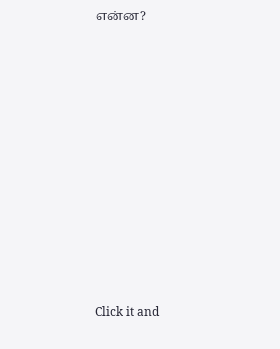என்ன?












Click it and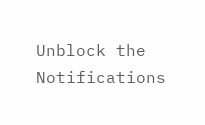Unblock the Notifications